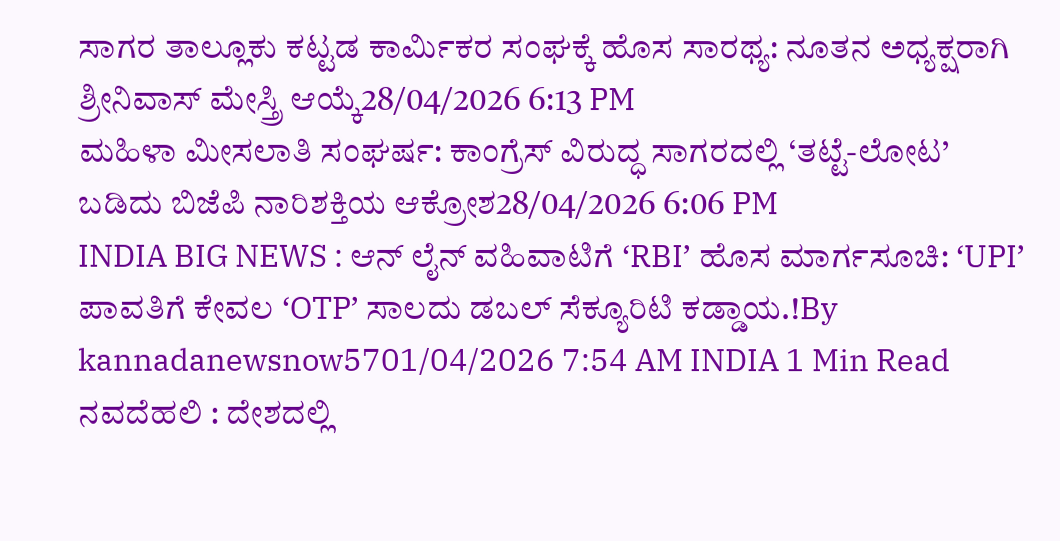ಸಾಗರ ತಾಲ್ಲೂಕು ಕಟ್ಟಡ ಕಾರ್ಮಿಕರ ಸಂಘಕ್ಕೆ ಹೊಸ ಸಾರಥ್ಯ: ನೂತನ ಅಧ್ಯಕ್ಷರಾಗಿ ಶ್ರೀನಿವಾಸ್ ಮೇಸ್ತ್ರಿ ಆಯ್ಕೆ28/04/2026 6:13 PM
ಮಹಿಳಾ ಮೀಸಲಾತಿ ಸಂಘರ್ಷ: ಕಾಂಗ್ರೆಸ್ ವಿರುದ್ಧ ಸಾಗರದಲ್ಲಿ ‘ತಟ್ಟೆ-ಲೋಟ’ ಬಡಿದು ಬಿಜೆಪಿ ನಾರಿಶಕ್ತಿಯ ಆಕ್ರೋಶ28/04/2026 6:06 PM
INDIA BIG NEWS : ಆನ್ ಲೈನ್ ವಹಿವಾಟಿಗೆ ‘RBI’ ಹೊಸ ಮಾರ್ಗಸೂಚಿ: ‘UPI’ ಪಾವತಿಗೆ ಕೇವಲ ‘OTP’ ಸಾಲದು ಡಬಲ್ ಸೆಕ್ಯೂರಿಟಿ ಕಡ್ಡಾಯ.!By kannadanewsnow5701/04/2026 7:54 AM INDIA 1 Min Read ನವದೆಹಲಿ : ದೇಶದಲ್ಲಿ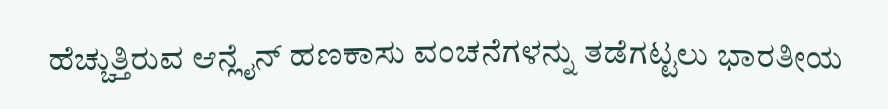ಹೆಚ್ಚುತ್ತಿರುವ ಆನ್ಲೈನ್ ಹಣಕಾಸು ವಂಚನೆಗಳನ್ನು ತಡೆಗಟ್ಟಲು ಭಾರತೀಯ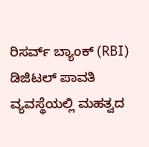ರಿಸರ್ವ್ ಬ್ಯಾಂಕ್ (RBI) ಡಿಜಿಟಲ್ ಪಾವತಿ ವ್ಯವಸ್ಥೆಯಲ್ಲಿ ಮಹತ್ವದ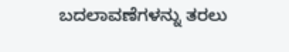ಬದಲಾವಣೆಗಳನ್ನು ತರಲು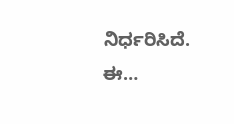ನಿರ್ಧರಿಸಿದೆ. ಈ…